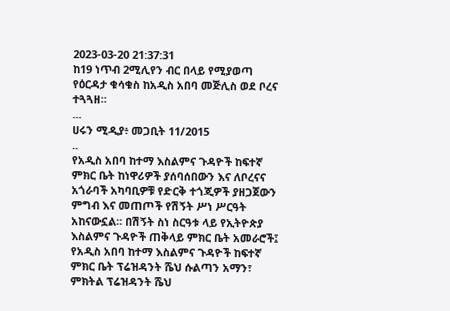2023-03-20 21:37:31
ከ19 ነጥብ 2ሚሊየን ብር በላይ የሚያወጣ የዕርዳታ ቁሳቁስ ከአዲስ አበባ መጅሊስ ወደ ቦረና ተጓጓዘ።
...
ሀሩን ሚዲያ፥ መጋቢት 11/2015
..
የአዲስ አበባ ከተማ እስልምና ጉዳዮች ከፍተኛ ምክር ቤት ከነዋሪዎች ያሰባሰበውን እና ለቦረናና አጎራባች አካባቢዎቹ የድርቅ ተጎጂዎች ያዘጋጀውን ምግብ እና መጠጦች የሽኝት ሥነ ሥርዓት አከናውኗል። በሽኝት ስነ ስርዓቱ ላይ የኢትዮጵያ እስልምና ጉዳዮች ጠቅላይ ምክር ቤት አመራሮች፤ የአዲስ አበባ ከተማ እስልምና ጉዳዮች ከፍተኛ ምክር ቤት ፕሬዝዳንት ሼህ ሱልጣን አማን፣ ምክትል ፕሬዝዳንት ሼህ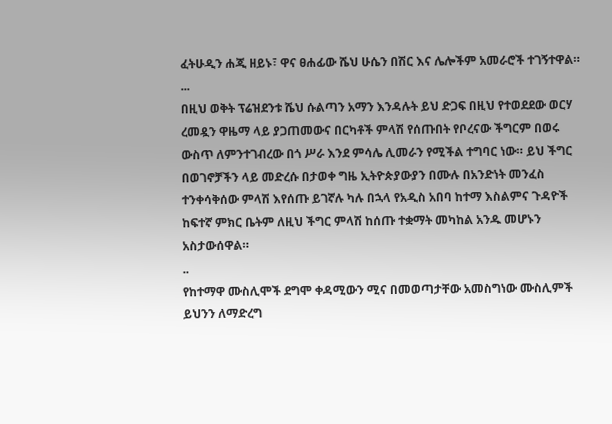ፈትሁዲን ሐጂ ዘይኑ፣ ዋና ፀሐፊው ሼህ ሁሴን በሽር እና ሌሎችም አመራሮች ተገኝተዋል።
...
በዚህ ወቅት ፕሬዝደንቱ ሼህ ሱልጣን አማን እንዳሉት ይህ ድጋፍ በዚህ የተወደደው ወርሃ ረመዷን ዋዜማ ላይ ያጋጠመውና በርካቶች ምላሽ የሰጡበት የቦረናው ችግርም በወሩ ውስጥ ለምንተገብረው በጎ ሥራ እንደ ምሳሌ ሊመራን የሚችል ተግባር ነው። ይህ ችግር በወገኖቻችን ላይ መድረሱ በታወቀ ግዜ ኢትዮጵያውያን በሙሉ በአንድነት መንፈስ ተንቀሳቅሰው ምላሽ እየሰጡ ይገኛሉ ካሉ በኋላ የአዲስ አበባ ከተማ እስልምና ጉዳዮች ከፍተኛ ምክር ቤትም ለዚህ ችግር ምላሽ ከሰጡ ተቋማት መካከል አንዱ መሆኑን አስታውሰዋል።
..
የከተማዋ ሙስሊሞች ደግሞ ቀዳሚውን ሚና በመወጣታቸው አመስግነው ሙስሊምች ይህንን ለማድረግ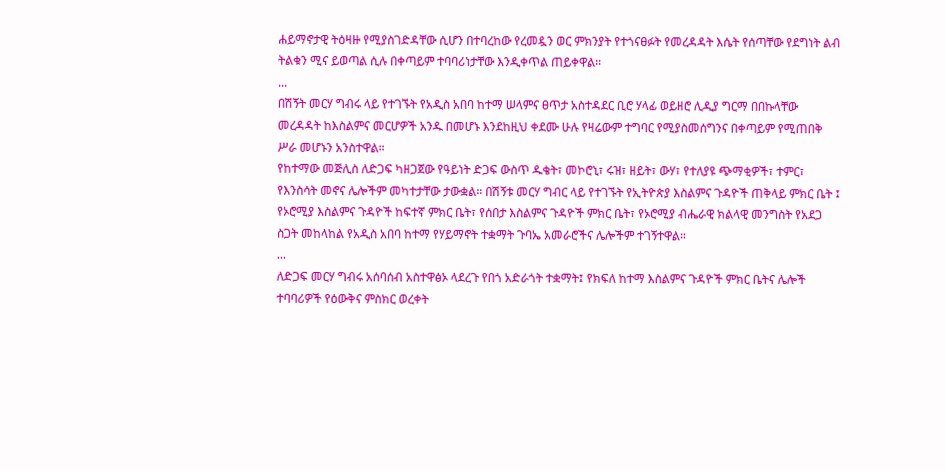ሐይማኖታዊ ትዕዛዙ የሚያስገድዳቸው ሲሆን በተባረከው የረመዷን ወር ምክንያት የተጎናፀፉት የመረዳዳት እሴት የሰጣቸው የደግነት ልብ ትልቁን ሚና ይወጣል ሲሉ በቀጣይም ተባባሪነታቸው እንዲቀጥል ጠይቀዋል።
...
በሽኝት መርሃ ግብሩ ላይ የተገኙት የአዲስ አበባ ከተማ ሠላምና ፀጥታ አስተዳደር ቢሮ ሃላፊ ወይዘሮ ሊዲያ ግርማ በበኩላቸው መረዳዳት ከእስልምና መርሆዎች አንዱ በመሆኑ እንደከዚህ ቀደሙ ሁሉ የዛሬውም ተግባር የሚያስመሰግንና በቀጣይም የሚጠበቅ ሥራ መሆኑን አንስተዋል።
የከተማው መጅሊስ ለድጋፍ ካዘጋጀው የዓይነት ድጋፍ ውስጥ ዱቄት፣ መኮሮኒ፣ ሩዝ፣ ዘይት፣ ውሃ፣ የተለያዩ ጭማቂዎች፣ ተምር፣ የእንስሳት መኖና ሌሎችም መካተታቸው ታውቋል። በሽኝቱ መርሃ ግብር ላይ የተገኙት የኢትዮጵያ እስልምና ጉዳዮች ጠቅላይ ምክር ቤት ፤ የኦሮሚያ እስልምና ጉዳዮች ከፍተኛ ምክር ቤት፣ የሰበታ እስልምና ጉዳዮች ምክር ቤት፣ የኦሮሚያ ብሔራዊ ክልላዊ መንግስት የአደጋ ስጋት መከላከል የአዲስ አበባ ከተማ የሃይማኖት ተቋማት ጉባኤ አመራሮችና ሌሎችም ተገኝተዋል።
...
ለድጋፍ መርሃ ግብሩ አሰባሰብ አስተዋፅኦ ላደረጉ የበጎ አድራጎት ተቋማት፤ የክፍለ ከተማ እስልምና ጉዳዮች ምክር ቤትና ሌሎች ተባባሪዎች የዕውቅና ምስክር ወረቀት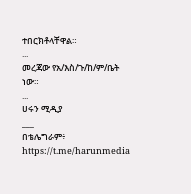ተበርክቶላቸዋል።
...
መረጃው የአ/እስ/ጉ/ከ/ም/ቤት ነው።
...
ሀሩን ሚዲያ
___
በቴሌግራም፥ https://t.me/harunmedia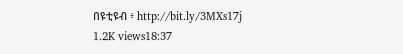በዩቲዩብ ፥ http://bit.ly/3MXs17j
1.2K views18:37